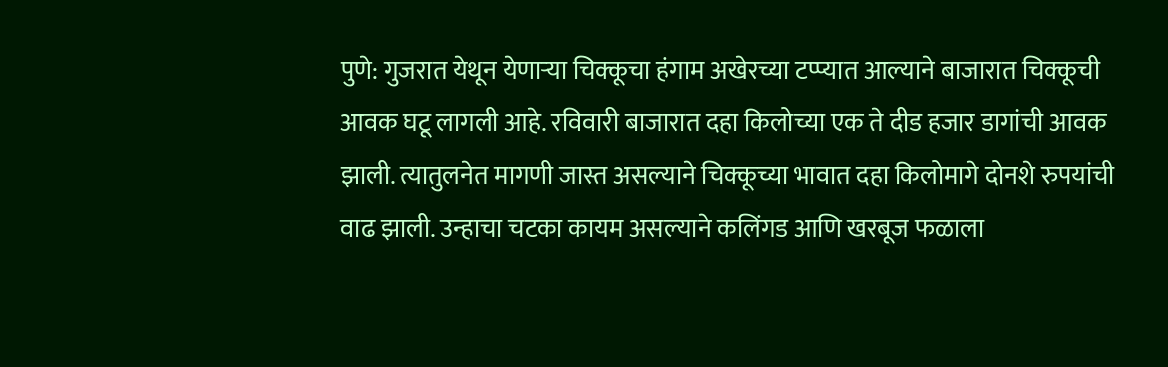पुणे: गुजरात येथून येणाऱ्या चिक्कूचा हंगाम अखेरच्या टप्प्यात आल्याने बाजारात चिक्कूची आवक घटू लागली आहे. रविवारी बाजारात दहा किलोच्या एक ते दीड हजार डागांची आवक झाली. त्यातुलनेत मागणी जास्त असल्याने चिक्कूच्या भावात दहा किलोमागे दोनशे रुपयांची वाढ झाली. उन्हाचा चटका कायम असल्याने कलिंगड आणि खरबूज फळाला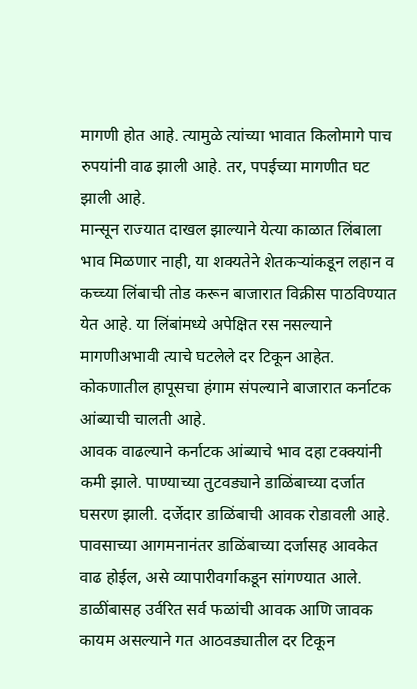मागणी होत आहे. त्यामुळे त्यांच्या भावात किलोमागे पाच रुपयांनी वाढ झाली आहे. तर, पपईच्या मागणीत घट झाली आहे.
मान्सून राज्यात दाखल झाल्याने येत्या काळात लिंबाला भाव मिळणार नाही, या शक्यतेने शेतकऱ्यांकडून लहान व कच्च्या लिंबाची तोड करून बाजारात विक्रीस पाठविण्यात येत आहे. या लिंबांमध्ये अपेक्षित रस नसल्याने मागणीअभावी त्याचे घटलेले दर टिकून आहेत. कोकणातील हापूसचा हंगाम संपल्याने बाजारात कर्नाटक आंब्याची चालती आहे.
आवक वाढल्याने कर्नाटक आंब्याचे भाव दहा टक्क्यांनी कमी झाले. पाण्याच्या तुटवड्याने डाळिंबाच्या दर्जात घसरण झाली. दर्जेदार डाळिंबाची आवक रोडावली आहे. पावसाच्या आगमनानंतर डाळिंबाच्या दर्जासह आवकेत वाढ होईल, असे व्यापारीवर्गाकडून सांगण्यात आले. डाळींबासह उर्वरित सर्व फळांची आवक आणि जावक कायम असल्याने गत आठवड्यातील दर टिकून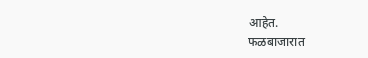आहेत.
फळबाजारात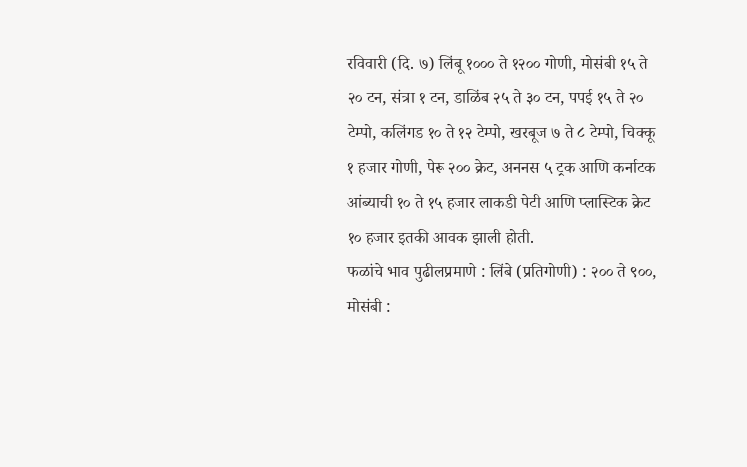रविवारी (दि. ७) लिंबू १००० ते १२०० गोणी, मोसंबी १५ ते २० टन, संत्रा १ टन, डाळिंब २५ ते ३० टन, पपई १५ ते २० टेम्पो, कलिंगड १० ते १२ टेम्पो, खरबूज ७ ते ८ टेम्पो, चिक्कू १ हजार गोणी, पेरू २०० क्रेट, अननस ५ ट्रक आणि कर्नाटक आंब्याची १० ते १५ हजार लाकडी पेटी आणि प्लास्टिक क्रेट १० हजार इतकी आवक झाली होती.
फळांचे भाव पुढीलप्रमाणे : लिंबे (प्रतिगोणी) : २०० ते ९००, मोसंबी :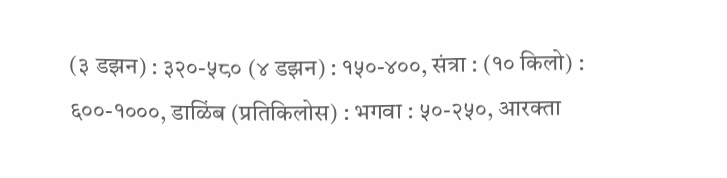(३ डझन) : ३२०-५८० (४ डझन) : १५०-४००, संत्रा : (१० किलो) : ६००-१०००, डाळिंब (प्रतिकिलोस) : भगवा : ५०-२५०, आरक्ता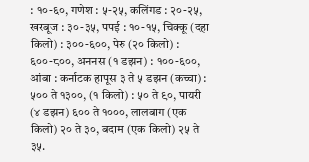: १०-६०, गणेश : ५-२५, कलिंगड : २०-२५, खरबूज : ३०-३५, पपई : १०-१५, चिक्कू (दहा किलो) : ३००-६००, पेरु (२० किलो) : ६००-८००, अननस (१ डझन) : १००-६००, आंबा : कर्नाटक हापूस ३ ते ५ डझन (कच्चा) : ५०० ते १३००, (१ किलो) : ५० ते ९०, पायरी (४ डझन) ६०० ते १०००, लालबाग (एक किलो) २० ते ३०, बदाम (एक किलो) २५ ते ३५.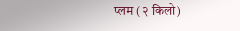प्लम (२ किलो)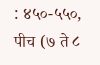: ४५०-५५०, पीच (७ ते ८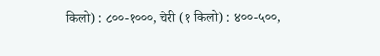किलो) : ८००-१०००, चेरी (१ किलो) : ४००-५००,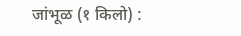जांभूळ (१ किलो) :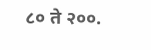८० ते २००.